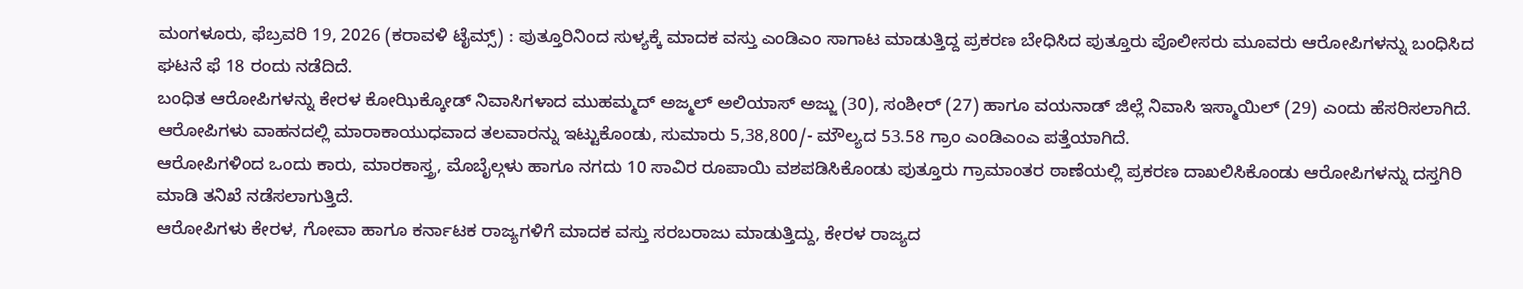ಮಂಗಳೂರು, ಫೆಬ್ರವರಿ 19, 2026 (ಕರಾವಳಿ ಟೈಮ್ಸ್) : ಪುತ್ತೂರಿನಿಂದ ಸುಳ್ಯಕ್ಕೆ ಮಾದಕ ವಸ್ತು ಎಂಡಿಎಂ ಸಾಗಾಟ ಮಾಡುತ್ತಿದ್ದ ಪ್ರಕರಣ ಬೇಧಿಸಿದ ಪುತ್ತೂರು ಪೊಲೀಸರು ಮೂವರು ಆರೋಪಿಗಳನ್ನು ಬಂಧಿಸಿದ ಘಟನೆ ಫೆ 18 ರಂದು ನಡೆದಿದೆ.
ಬಂಧಿತ ಆರೋಪಿಗಳನ್ನು ಕೇರಳ ಕೋಝಿಕ್ಕೋಡ್ ನಿವಾಸಿಗಳಾದ ಮುಹಮ್ಮದ್ ಅಜ್ಮಲ್ ಅಲಿಯಾಸ್ ಅಜ್ಜು (30), ಸಂಶೀರ್ (27) ಹಾಗೂ ವಯನಾಡ್ ಜಿಲ್ಲೆ ನಿವಾಸಿ ಇಸ್ಮಾಯಿಲ್ (29) ಎಂದು ಹೆಸರಿಸಲಾಗಿದೆ. ಆರೋಪಿಗಳು ವಾಹನದಲ್ಲಿ ಮಾರಾಕಾಯುಧವಾದ ತಲವಾರನ್ನು ಇಟ್ಟುಕೊಂಡು, ಸುಮಾರು 5,38,800/- ಮೌಲ್ಯದ 53.58 ಗ್ರಾಂ ಎಂಡಿಎಂಎ ಪತ್ತೆಯಾಗಿದೆ.
ಆರೋಪಿಗಳಿಂದ ಒಂದು ಕಾರು, ಮಾರಕಾಸ್ತ್ರ, ಮೊಬೈಲ್ಗಳು ಹಾಗೂ ನಗದು 10 ಸಾವಿರ ರೂಪಾಯಿ ವಶಪಡಿಸಿಕೊಂಡು ಪುತ್ತೂರು ಗ್ರಾಮಾಂತರ ಠಾಣೆಯಲ್ಲಿ ಪ್ರಕರಣ ದಾಖಲಿಸಿಕೊಂಡು ಆರೋಪಿಗಳನ್ನು ದಸ್ತಗಿರಿ ಮಾಡಿ ತನಿಖೆ ನಡೆಸಲಾಗುತ್ತಿದೆ.
ಆರೋಪಿಗಳು ಕೇರಳ, ಗೋವಾ ಹಾಗೂ ಕರ್ನಾಟಕ ರಾಜ್ಯಗಳಿಗೆ ಮಾದಕ ವಸ್ತು ಸರಬರಾಜು ಮಾಡುತ್ತಿದ್ದು, ಕೇರಳ ರಾಜ್ಯದ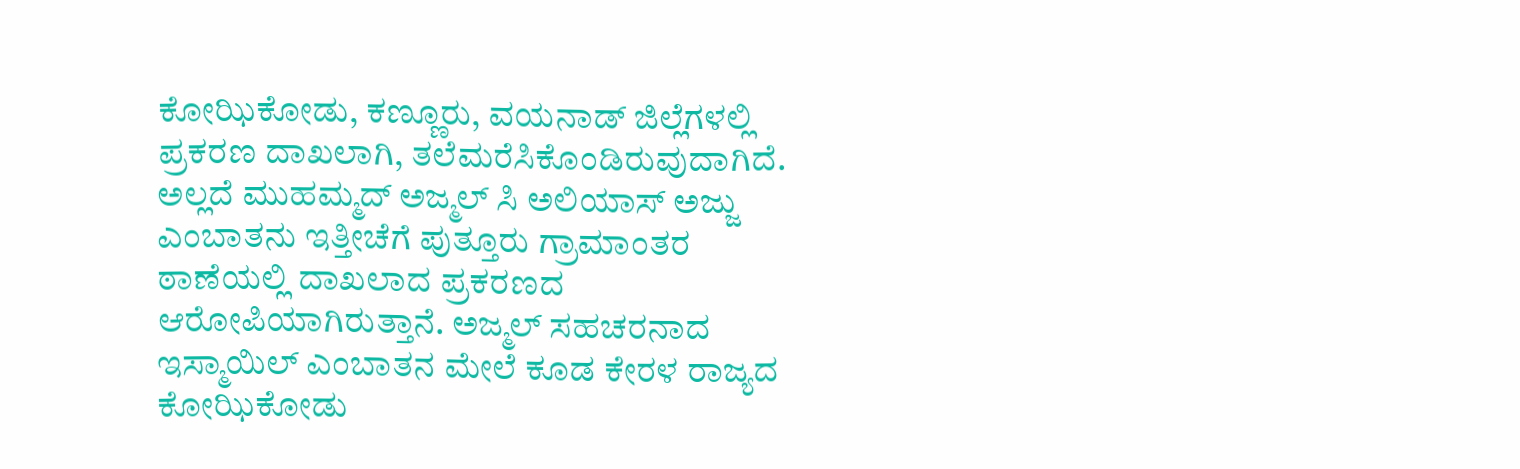ಕೋಝಿಕೋಡು, ಕಣ್ಣೂರು, ವಯನಾಡ್ ಜಿಲ್ಲೆಗಳಲ್ಲಿ ಪ್ರಕರಣ ದಾಖಲಾಗಿ, ತಲೆಮರೆಸಿಕೊಂಡಿರುವುದಾಗಿದೆ. ಅಲ್ಲದೆ ಮುಹಮ್ಮದ್ ಅಜ್ಮಲ್ ಸಿ ಅಲಿಯಾಸ್ ಅಜ್ಜು ಎಂಬಾತನು ಇತ್ತೀಚೆಗೆ ಪುತ್ತೂರು ಗ್ರಾಮಾಂತರ ಠಾಣೆಯಲ್ಲಿ ದಾಖಲಾದ ಪ್ರಕರಣದ ಆರೋಪಿಯಾಗಿರುತ್ತಾನೆ. ಅಜ್ಮಲ್ ಸಹಚರನಾದ ಇಸ್ಮಾಯಿಲ್ ಎಂಬಾತನ ಮೇಲೆ ಕೂಡ ಕೇರಳ ರಾಜ್ಯದ ಕೋಝಿಕೋಡು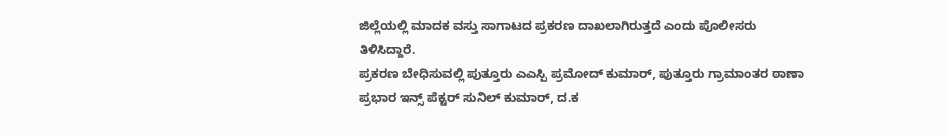ಜಿಲ್ಲೆಯಲ್ಲಿ ಮಾದಕ ವಸ್ತು ಸಾಗಾಟದ ಪ್ರಕರಣ ದಾಖಲಾಗಿರುತ್ತದೆ ಎಂದು ಪೊಲೀಸರು ತಿಳಿಸಿದ್ದಾರೆ.
ಪ್ರಕರಣ ಬೇಧಿಸುವಲ್ಲಿ ಪುತ್ತೂರು ಎಎಸ್ಪಿ ಪ್ರಮೋದ್ ಕುಮಾರ್, ಪುತ್ತೂರು ಗ್ರಾಮಾಂತರ ಠಾಣಾ ಪ್ರಭಾರ ಇನ್ಸ್ ಪೆಕ್ಟರ್ ಸುನಿಲ್ ಕುಮಾರ್, ದ.ಕ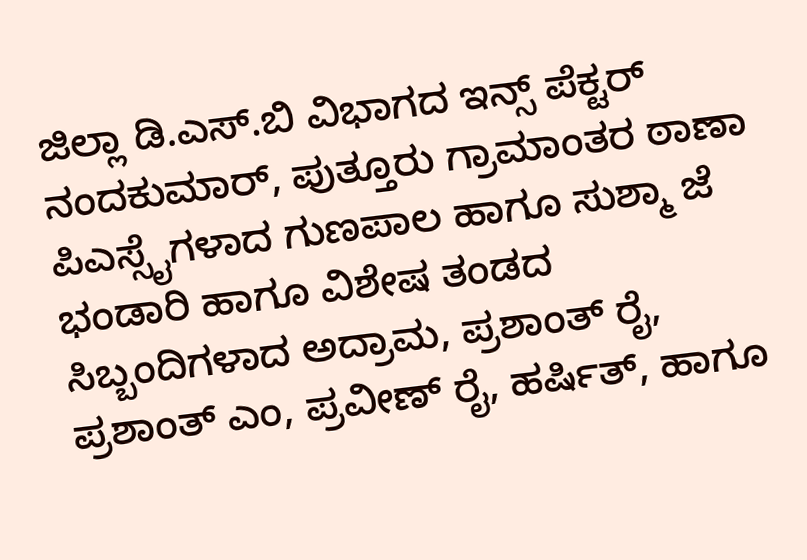ಜಿಲ್ಲಾ ಡಿ.ಎಸ್.ಬಿ ವಿಭಾಗದ ಇನ್ಸ್ ಪೆಕ್ಟರ್ ನಂದಕುಮಾರ್, ಪುತ್ತೂರು ಗ್ರಾಮಾಂತರ ಠಾಣಾ ಪಿಎಸ್ಸೈಗಳಾದ ಗುಣಪಾಲ ಹಾಗೂ ಸುಶ್ಮಾ ಜೆ ಭಂಡಾರಿ ಹಾಗೂ ವಿಶೇಷ ತಂಡದ ಸಿಬ್ಬಂದಿಗಳಾದ ಅದ್ರಾಮ, ಪ್ರಶಾಂತ್ ರೈ, ಪ್ರಶಾಂತ್ ಎಂ, ಪ್ರವೀಣ್ ರೈ, ಹರ್ಷಿತ್, ಹಾಗೂ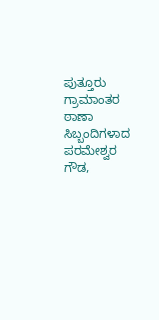ಪುತ್ತೂರು ಗ್ರಾಮಾಂತರ ಠಾಣಾ ಸಿಬ್ಬಂದಿಗಳಾದ ಪರಮೇಶ್ವರ ಗೌಡ,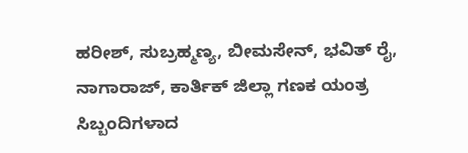ಹರೀಶ್, ಸುಬ್ರಹ್ಮಣ್ಯ, ಬೀಮಸೇನ್, ಭವಿತ್ ರೈ, ನಾಗಾರಾಜ್, ಕಾರ್ತಿಕ್ ಜಿಲ್ಲಾ ಗಣಕ ಯಂತ್ರ ಸಿಬ್ಬಂದಿಗಳಾದ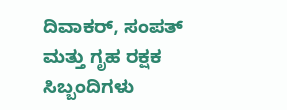ದಿವಾಕರ್, ಸಂಪತ್ ಮತ್ತು ಗೃಹ ರಕ್ಷಕ ಸಿಬ್ಬಂದಿಗಳು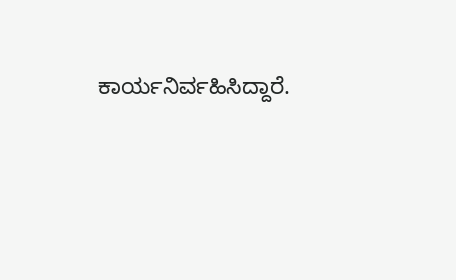ಕಾರ್ಯನಿರ್ವಹಿಸಿದ್ದಾರೆ.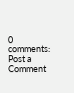0 comments:
Post a Comment